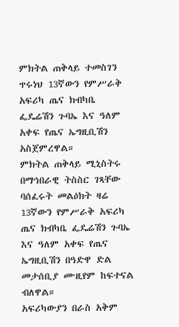ምክትል ጠቅላይ ተመስገን ጥሩነህ 13ኛውን የምሥራቅ አፍሪካ ጤና ክብካቤ ፌዴሬሽን ጉባኤ እና ዓለም አቀፍ የጤና ኤግዚቢሽን አስጀምረዋል።
ምክትል ጠቅላይ ሚኒስትሩ በማኅበራዊ ትስስር ገጻቸው ባሰፈሩት መልዕክት ዛሬ 13ኛውን የምሥራቅ አፍሪካ ጤና ክብካቤ ፌዴሬሽን ጉባኤ እና ዓለም አቀፍ የጤና ኤግዚቢሽን በዓድዋ ድል መታሰቢያ ሙዚየም ከፍተናል ብለዋል።
አፍሪካውያን በራስ አቅም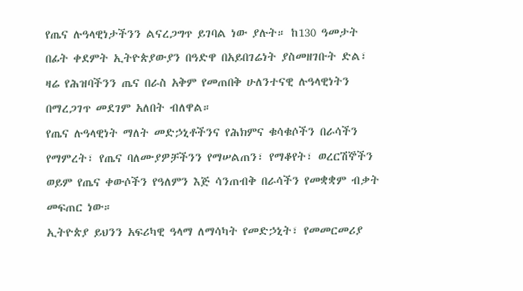የጤና ሉዓላዊነታችንን ልናረጋግጥ ይገባል ነው ያሉት። ከ130 ዓመታት በፊት ቀደምት ኢትዮጵያውያን በዓድዋ በአይበገሬነት ያስመዘገቡት ድል፣ ዛሬ የሕዝባችንን ጤና በራስ አቅም የመጠበቅ ሁለንተናዊ ሉዓላዊነትን በማረጋገጥ መደገም አለበት ብለዋል።
የጤና ሉዓላዊነት ማለት መድኃኒቶችንና የሕክምና ቁሳቁሶችን በራሳችን የማምረት፣ የጤና ባለሙያዎቻችንን የማሠልጠን፣ የማቆየት፣ ወረርሽኞችን ወይም የጤና ቀውሶችን የዓለምን እጅ ሳንጠብቅ በራሳችን የመቋቋም ብቃት መፍጠር ነው።
ኢትዮጵያ ይህንን አፍሪካዊ ዓላማ ለማሳካት የመድኃኒት፣ የመመርመሪያ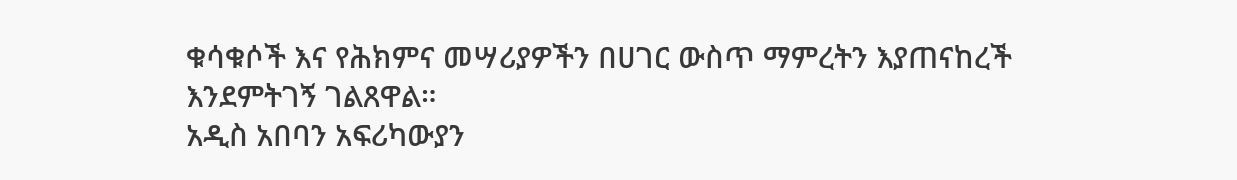ቁሳቁሶች እና የሕክምና መሣሪያዎችን በሀገር ውስጥ ማምረትን እያጠናከረች እንደምትገኝ ገልጸዋል።
አዲስ አበባን አፍሪካውያን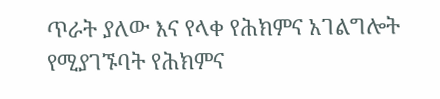ጥራት ያለው እና የላቀ የሕክምና አገልግሎት የሚያገኙባት የሕክምና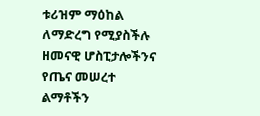ቱሪዝም ማዕከል ለማድረግ የሚያስችሉ ዘመናዊ ሆስፒታሎችንና የጤና መሠረተ ልማቶችን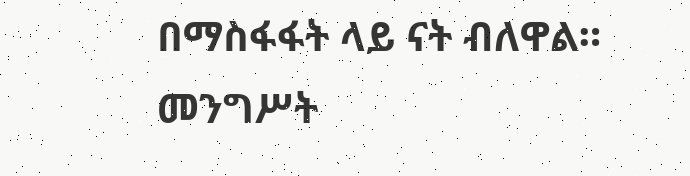በማስፋፋት ላይ ናት ብለዋል።
መንግሥት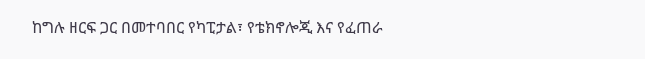ከግሉ ዘርፍ ጋር በመተባበር የካፒታል፣ የቴክኖሎጂ እና የፈጠራ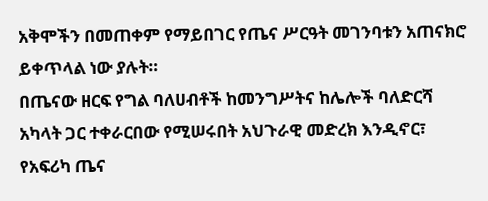አቅሞችን በመጠቀም የማይበገር የጤና ሥርዓት መገንባቱን አጠናክሮ ይቀጥላል ነው ያሉት።
በጤናው ዘርፍ የግል ባለሀብቶች ከመንግሥትና ከሌሎች ባለድርሻ አካላት ጋር ተቀራርበው የሚሠሩበት አህጉራዊ መድረክ እንዲኖር፣ የአፍሪካ ጤና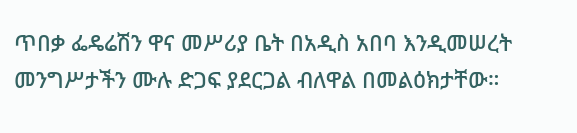ጥበቃ ፌዴሬሽን ዋና መሥሪያ ቤት በአዲስ አበባ እንዲመሠረት መንግሥታችን ሙሉ ድጋፍ ያደርጋል ብለዋል በመልዕክታቸው።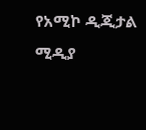የአሚኮ ዲጂታል ሚዲያ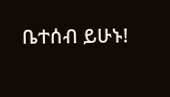ቤተሰብ ይሁኑ!